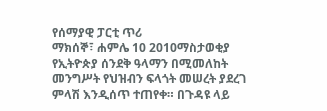የሰማያዊ ፓርቲ ጥሪ
ማክሰኞ፣ ሐምሌ 10 2010ማስታወቂያ
የኢትዮጵያ ሰንደቅ ዓላማን በሚመለከት መንግሥት የህዝብን ፍላጎት መሠረት ያደረገ ምላሽ እንዲሰጥ ተጠየቀ። በጉዳዩ ላይ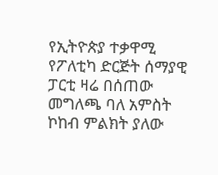የኢትዮጵያ ተቃዋሚ የፖለቲካ ድርጅት ሰማያዊ ፓርቲ ዛሬ በሰጠው መግለጫ ባለ አምስት ኮከብ ምልክት ያለው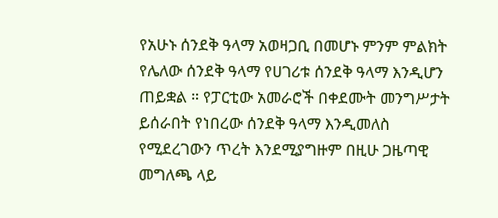የአሁኑ ሰንደቅ ዓላማ አወዛጋቢ በመሆኑ ምንም ምልክት የሌለው ሰንደቅ ዓላማ የሀገሪቱ ሰንደቅ ዓላማ እንዲሆን ጠይቋል ። የፓርቲው አመራሮች በቀደሙት መንግሥታት ይሰራበት የነበረው ሰንደቅ ዓላማ እንዲመለስ የሚደረገውን ጥረት እንደሚያግዙም በዚሁ ጋዜጣዊ መግለጫ ላይ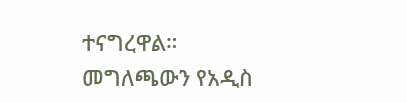ተናግረዋል። መግለጫውን የአዲስ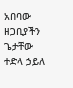አበባው ዘጋቢያችን ጌታቸው ተድላ ኃይለ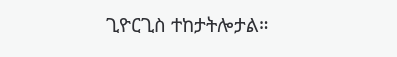ጊዮርጊስ ተከታትሎታል።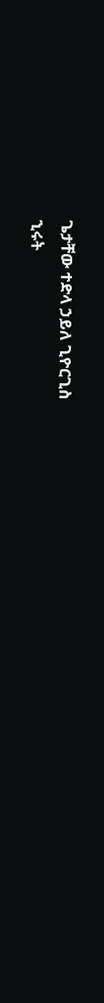ጌታቸው ተድላ ኃይለ ጊዮርጊስ
ኂሩት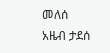መለሰ
አዜብ ታደሰ